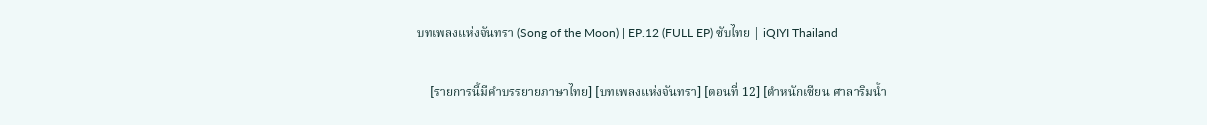บทเพลงแห่งจันทรา (Song of the Moon) | EP.12 (FULL EP) ซับไทย | iQIYI Thailand

    [รายการนี้มีคำบรรยายภาษาไทย] [บทเพลงแห่งจันทรา] [ตอนที่ 12] [ตำหนักเซียน ศาลาริมน้ำ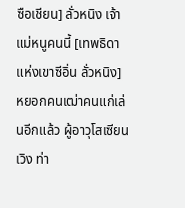ซือเชียน] ลั่วหนิง เจ้าแม่หนูคนนี้ [เทพธิดาแห่งเขาซีอิ่น ลั่วหนิง] หยอกคนเฒ่าคนแก่เล่นอีกแล้ว ผู้อาวุโสเซียนเวิง ท่า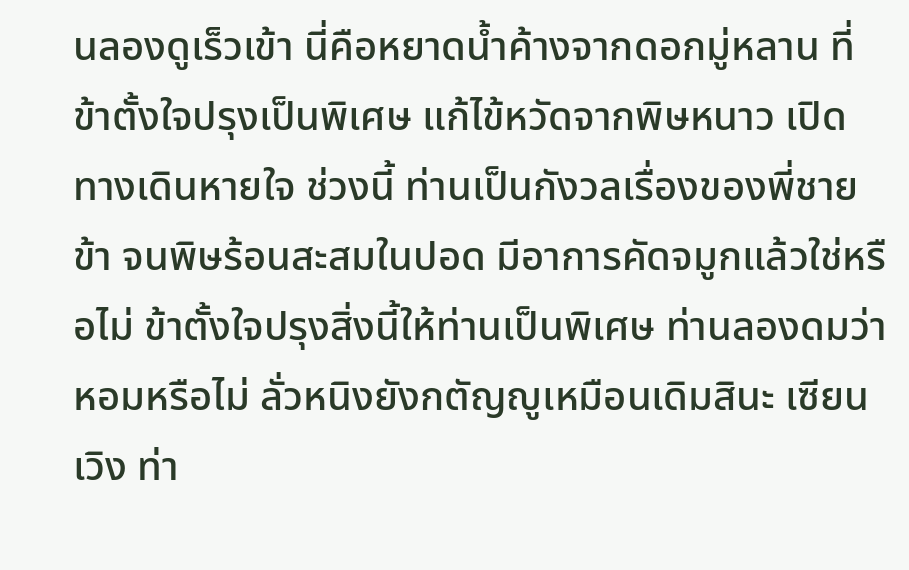นลองดูเร็วเข้า นี่คือหยาดน้ำค้างจากดอกมู่หลาน ที่ข้าตั้งใจปรุงเป็นพิเศษ แก้ไข้หวัดจากพิษหนาว เปิดทางเดินหายใจ ช่วงนี้ ท่านเป็นกังวลเรื่องของพี่ชายข้า จนพิษร้อนสะสมในปอด มีอาการคัดจมูกแล้วใช่หรือไม่ ข้าตั้งใจปรุงสิ่งนี้ให้ท่านเป็นพิเศษ ท่านลองดมว่าหอมหรือไม่ ลั่วหนิงยังกตัญญูเหมือนเดิมสินะ เซียนเวิง ท่า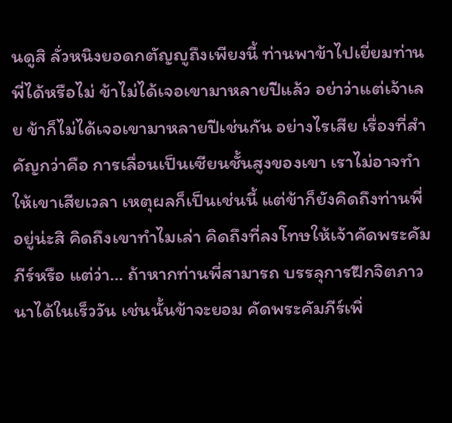นดูสิ ลั่วหนิงยอดกตัญญูถึงเพียงนี้ ท่านพาข้าไปเยี่ยมท่านพี่ได้หรือไม่ ข้าไม่ได้เจอเขามาหลายปีแล้ว อย่าว่าแต่เจ้าเลย ข้าก็ไม่ได้เจอเขามาหลายปีเช่นกัน อย่างไรเสีย เรื่องที่สำคัญกว่าคือ การเลื่อนเป็นเซียนชั้นสูงของเขา เราไม่อาจทำให้เขาเสียเวลา เหตุผลก็เป็นเช่นนี้ แต่ข้าก็ยังคิดถึงท่านพี่อยู่น่ะสิ คิดถึงเขาทำไมเล่า คิดถึงที่ลงโทษให้เจ้าคัดพระคัมภีร์หรือ แต่ว่า… ถ้าหากท่านพี่สามารถ บรรลุการฝึกจิตภาวนาได้ในเร็ววัน เช่นนั้นข้าจะยอม คัดพระคัมภีร์เพิ่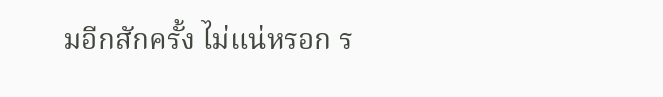มอีกสักครั้ง ไม่แน่หรอก ร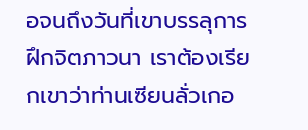อจนถึงวันที่เขาบรรลุการฝึกจิตภาวนา เราต้องเรียกเขาว่าท่านเซียนลั่วเกอ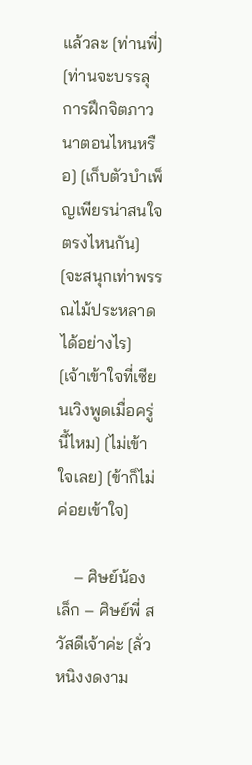แล้วละ [ท่านพี่] [ท่านจะบรรลุการฝึกจิตภาวนาตอนไหนหรือ] [เก็บตัวบำเพ็ญเพียรน่าสนใจตรงไหนกัน] [จะสนุกเท่าพรรณไม้ประหลาดได้อย่างไร] [เจ้าเข้าใจที่เซียนเวิงพูดเมื่อครู่นี้ไหม] [ไม่เข้าใจเลย] [ข้าก็ไม่ค่อยเข้าใจ]

    – ศิษย์น้องเล็ก – ศิษย์พี่ สวัสดีเจ้าค่ะ [ลั่วหนิงงดงาม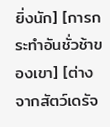ยิ่งนัก] [การกระทำอันชั่วช้าของเขา] [ต่างจากสัตว์เดรัจ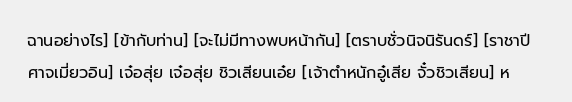ฉานอย่างไร] [ข้ากับท่าน] [จะไม่มีทางพบหน้ากัน] [ตราบชั่วนิจนิรันดร์] [ราชาปีศาจเมี่ยวอิน] เจ๋อสุ่ย เจ๋อสุ่ย ชิวเสียนเอ๋ย [เจ้าตำหนักอู๋เสีย จั๋วชิวเสียน] ห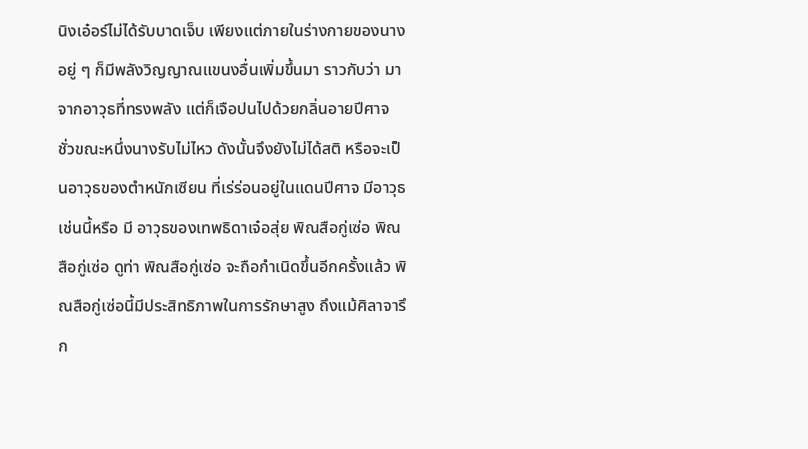นิงเอ๋อร์ไม่ได้รับบาดเจ็บ เพียงแต่ภายในร่างกายของนาง อยู่ ๆ ก็มีพลังวิญญาณแขนงอื่นเพิ่มขึ้นมา ราวกับว่า มาจากอาวุธที่ทรงพลัง แต่ก็เจือปนไปด้วยกลิ่นอายปีศาจ ชั่วขณะหนึ่งนางรับไม่ไหว ดังนั้นจึงยังไม่ได้สติ หรือจะเป็นอาวุธของตำหนักเซียน ที่เร่ร่อนอยู่ในแดนปีศาจ มีอาวุธเช่นนี้หรือ มี อาวุธของเทพธิดาเจ๋อสุ่ย พิณสือกู่เซ่อ พิณสือกู่เซ่อ ดูท่า พิณสือกู่เซ่อ จะถือกำเนิดขึ้นอีกครั้งแล้ว พิณสือกู่เซ่อนี้มีประสิทธิภาพในการรักษาสูง ถึงแม้ศิลาจารึก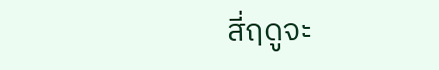สี่ฤดูจะ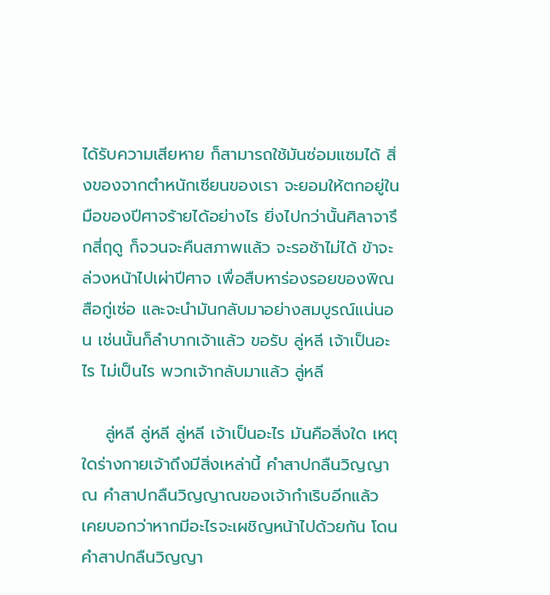ได้รับความเสียหาย ก็สามารถใช้มันซ่อมแซมได้ สิ่งของจากตำหนักเซียนของเรา จะยอมให้ตกอยู่ในมือของปีศาจร้ายได้อย่างไร ยิ่งไปกว่านั้นศิลาจารึกสี่ฤดู ก็จวนจะคืนสภาพแล้ว จะรอช้าไม่ได้ ข้าจะล่วงหน้าไปเผ่าปีศาจ เพื่อสืบหาร่องรอยของพิณสือกู่เซ่อ และจะนำมันกลับมาอย่างสมบูรณ์แน่นอน เช่นนั้นก็ลำบากเจ้าแล้ว ขอรับ ลู่หลี เจ้าเป็นอะไร ไม่เป็นไร พวกเจ้ากลับมาแล้ว ลู่หลี

    ลู่หลี ลู่หลี ลู่หลี เจ้าเป็นอะไร มันคือสิ่งใด เหตุใดร่างกายเจ้าถึงมีสิ่งเหล่านี้ คำสาปกลืนวิญญาณ คำสาปกลืนวิญญาณของเจ้ากำเริบอีกแล้ว เคยบอกว่าหากมีอะไรจะเผชิญหน้าไปด้วยกัน โดนคำสาปกลืนวิญญา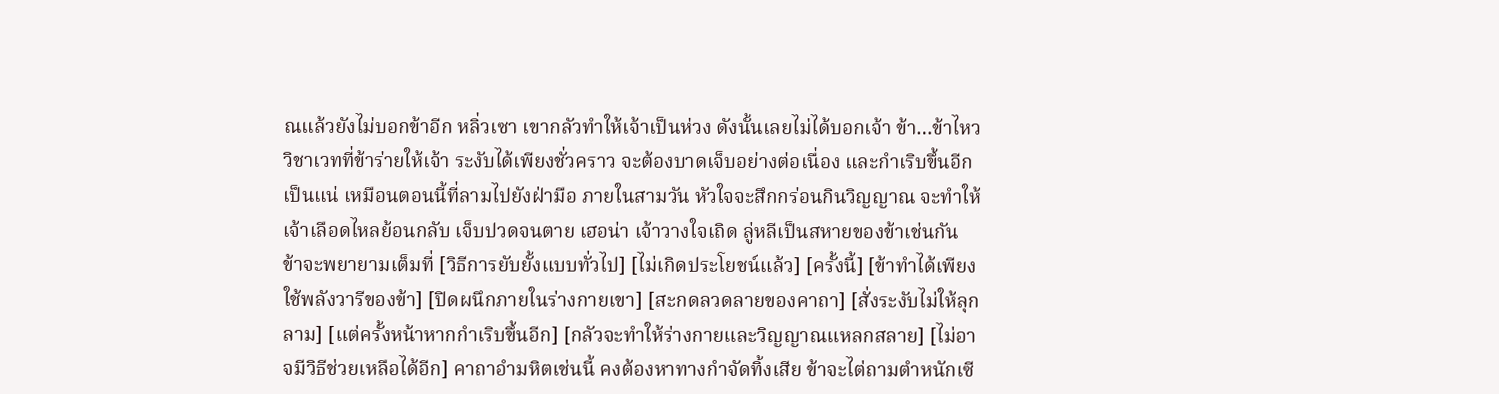ณแล้วยังไม่บอกข้าอีก หลิ่วเซา เขากลัวทำให้เจ้าเป็นห่วง ดังนั้นเลยไม่ได้บอกเจ้า ข้า…ข้าไหว วิชาเวทที่ข้าร่ายให้เจ้า ระงับได้เพียงชั่วคราว จะต้องบาดเจ็บอย่างต่อเนื่อง และกำเริบขึ้นอีกเป็นแน่ เหมือนตอนนี้ที่ลามไปยังฝ่ามือ ภายในสามวัน หัวใจจะสึกกร่อนกินวิญญาณ จะทำให้เจ้าเลือดไหลย้อนกลับ เจ็บปวดจนตาย เฮอน่า เจ้าวางใจเถิด ลู่หลีเป็นสหายของข้าเช่นกัน ข้าจะพยายามเต็มที่ [วิธีการยับยั้งแบบทั่วไป] [ไม่เกิดประโยชน์แล้ว] [ครั้งนี้] [ข้าทำได้เพียงใช้พลังวารีของข้า] [ปิดผนึกภายในร่างกายเขา] [สะกดลวดลายของคาถา] [สั่งระงับไม่ให้ลุกลาม] [แต่ครั้งหน้าหากกำเริบขึ้นอีก] [กลัวจะทำให้ร่างกายและวิญญาณแหลกสลาย] [ไม่อาจมีวิธีช่วยเหลือได้อีก] คาถาอำมหิตเช่นนี้ คงต้องหาทางกำจัดทิ้งเสีย ข้าจะไต่ถามตำหนักเซี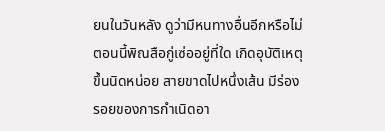ยนในวันหลัง ดูว่ามีหนทางอื่นอีกหรือไม่ ตอนนี้พิณสือกู่เซ่ออยู่ที่ใด เกิดอุบัติเหตุขึ้นนิดหน่อย สายขาดไปหนึ่งเส้น มีร่องรอยของการกำเนิดอา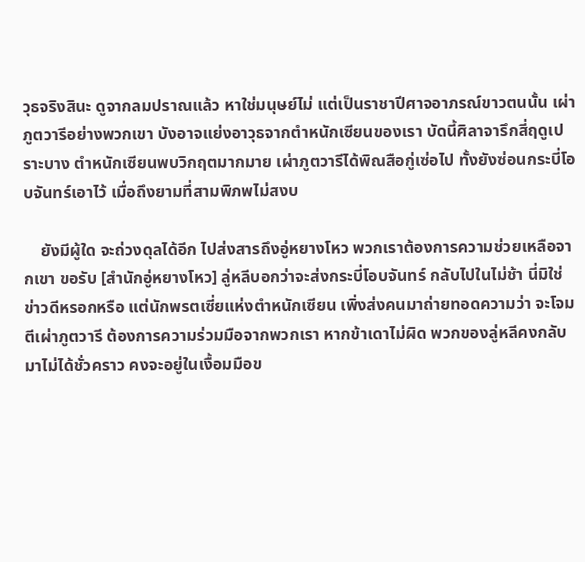วุธจริงสินะ ดูจากลมปราณแล้ว หาใช่มนุษย์ไม่ แต่เป็นราชาปีศาจอาภรณ์ขาวตนนั้น เผ่าภูตวารีอย่างพวกเขา บังอาจแย่งอาวุธจากตำหนักเซียนของเรา บัดนี้ศิลาจารึกสี่ฤดูเปราะบาง ตำหนักเซียนพบวิกฤตมากมาย เผ่าภูตวารีได้พิณสือกู่เซ่อไป ทั้งยังซ่อนกระบี่โอบจันทร์เอาไว้ เมื่อถึงยามที่สามพิภพไม่สงบ

    ยังมีผู้ใด จะถ่วงดุลได้อีก ไปส่งสารถึงอู่หยางโหว พวกเราต้องการความช่วยเหลือจากเขา ขอรับ [สำนักอู่หยางโหว] ลู่หลีบอกว่าจะส่งกระบี่โอบจันทร์ กลับไปในไม่ช้า นี่มิใช่ข่าวดีหรอกหรือ แต่นักพรตเซี่ยแห่งตำหนักเซียน เพิ่งส่งคนมาถ่ายทอดความว่า จะโจมตีเผ่าภูตวารี ต้องการความร่วมมือจากพวกเรา หากข้าเดาไม่ผิด พวกของลู่หลีคงกลับมาไม่ได้ชั่วคราว คงจะอยู่ในเงื้อมมือข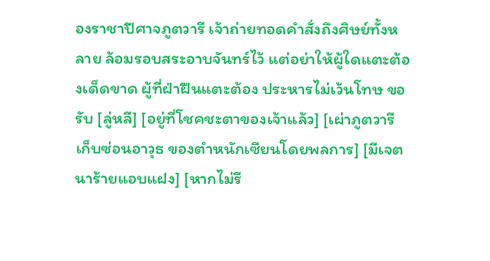องราชาปีศาจภูตวารี เจ้าถ่ายทอดคำสั่งถึงศิษย์ทั้งหลาย ล้อมรอบสระอาบจันทร์ไว้ แต่อย่าให้ผู้ใดแตะต้องเด็ดขาด ผู้ที่ฝ่าฝืนแตะต้อง ประหารไม่เว้นโทษ ขอรับ [ลู่หลี] [อยู่ที่โชคชะตาของเจ้าแล้ว] [เผ่าภูตวารีเก็บซ่อนอาวุธ ของตำหนักเซียนโดยพลการ] [มีเจตนาร้ายแอบแฝง] [หากไม่รี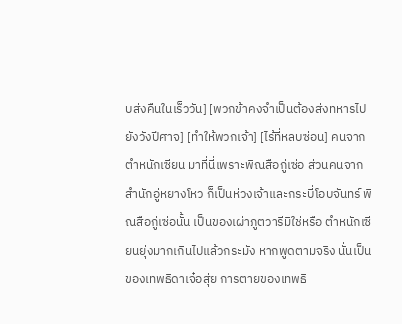บส่งคืนในเร็ววัน] [พวกข้าคงจำเป็นต้องส่งทหารไปยังวังปีศาจ] [ทำให้พวกเจ้า] [ไร้ที่หลบซ่อน] คนจากตำหนักเซียน มาที่นี่เพราะพิณสือกู่เซ่อ ส่วนคนจากสำนักอู่หยางโหว ก็เป็นห่วงเจ้าและกระบี่โอบจันทร์ พิณสือกู่เซ่อนั้น เป็นของเผ่าภูตวารีมิใช่หรือ ตำหนักเซียนยุ่งมากเกินไปแล้วกระมัง หากพูดตามจริง นั่นเป็นของเทพธิดาเจ๋อสุ่ย การตายของเทพธิ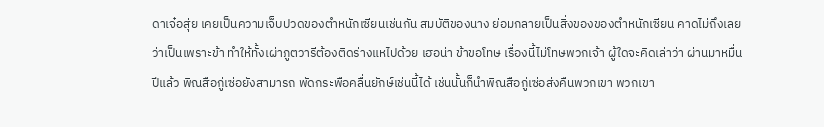ดาเจ๋อสุ่ย เคยเป็นความเจ็บปวดของตำหนักเซียนเช่นกัน สมบัติของนาง ย่อมกลายเป็นสิ่งของของตำหนักเซียน คาดไม่ถึงเลยว่าเป็นเพราะข้า ทำให้ทั้งเผ่าภูตวารีต้องติดร่างแหไปด้วย เฮอน่า ข้าขอโทษ เรื่องนี้ไม่โทษพวกเจ้า ผู้ใดจะคิดเล่าว่า ผ่านมาหมื่นปีแล้ว พิณสือกู่เซ่อยังสามารถ พัดกระพือคลื่นยักษ์เช่นนี้ได้ เช่นนั้นก็นำพิณสือกู่เซ่อส่งคืนพวกเขา พวกเขา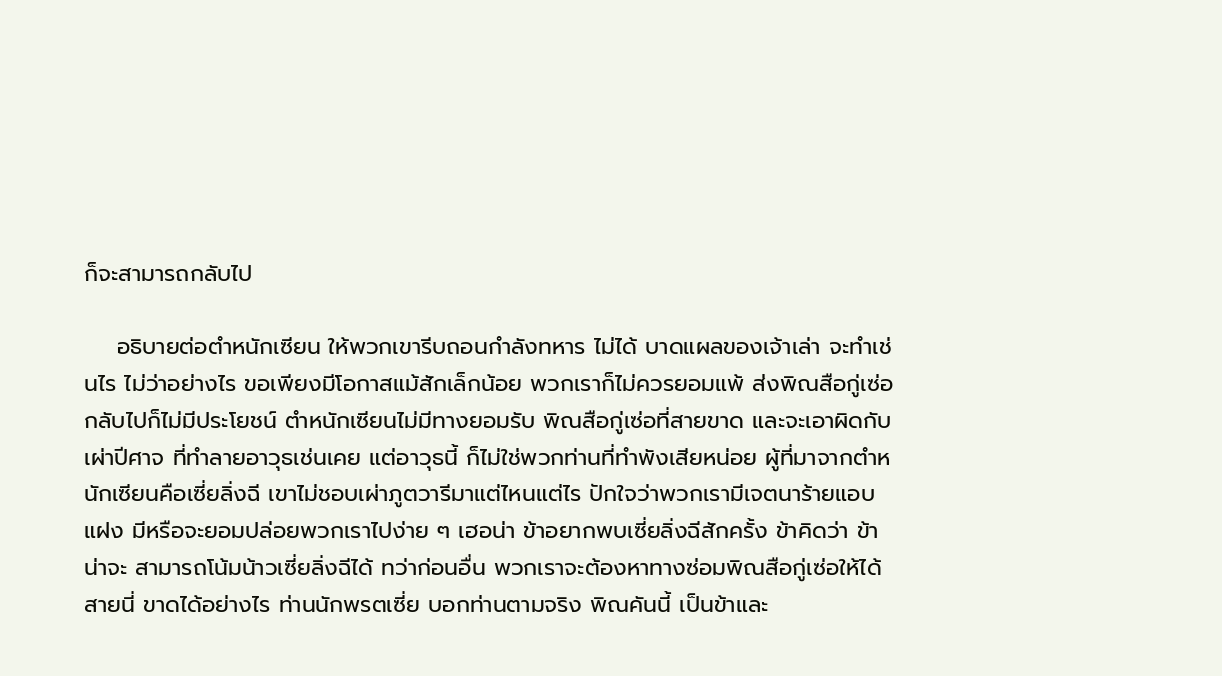ก็จะสามารถกลับไป

    อธิบายต่อตำหนักเซียน ให้พวกเขารีบถอนกำลังทหาร ไม่ได้ บาดแผลของเจ้าเล่า จะทำเช่นไร ไม่ว่าอย่างไร ขอเพียงมีโอกาสแม้สักเล็กน้อย พวกเราก็ไม่ควรยอมแพ้ ส่งพิณสือกู่เซ่อกลับไปก็ไม่มีประโยชน์ ตำหนักเซียนไม่มีทางยอมรับ พิณสือกู่เซ่อที่สายขาด และจะเอาผิดกับเผ่าปีศาจ ที่ทำลายอาวุธเช่นเคย แต่อาวุธนี้ ก็ไม่ใช่พวกท่านที่ทำพังเสียหน่อย ผู้ที่มาจากตำหนักเซียนคือเซี่ยลิ่งฉี เขาไม่ชอบเผ่าภูตวารีมาแต่ไหนแต่ไร ปักใจว่าพวกเรามีเจตนาร้ายแอบแฝง มีหรือจะยอมปล่อยพวกเราไปง่าย ๆ เฮอน่า ข้าอยากพบเซี่ยลิ่งฉีสักครั้ง ข้าคิดว่า ข้าน่าจะ สามารถโน้มน้าวเซี่ยลิ่งฉีได้ ทว่าก่อนอื่น พวกเราจะต้องหาทางซ่อมพิณสือกู่เซ่อให้ได้ สายนี่ ขาดได้อย่างไร ท่านนักพรตเซี่ย บอกท่านตามจริง พิณคันนี้ เป็นข้าและ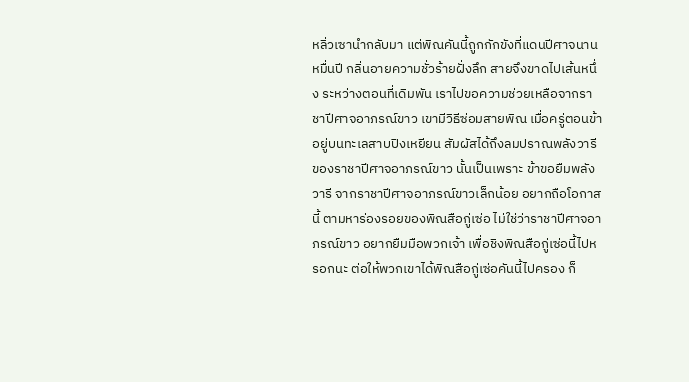หลิ่วเซานำกลับมา แต่พิณคันนี้ถูกกักขังที่แดนปีศาจนานหมื่นปี กลิ่นอายความชั่วร้ายฝั่งลึก สายจึงขาดไปเส้นหนึ่ง ระหว่างตอนที่เดิมพัน เราไปขอความช่วยเหลือจากราชาปีศาจอาภรณ์ขาว เขามีวิธีซ่อมสายพิณ เมื่อครู่ตอนข้าอยู่บนทะเลสาบปิงเหยียน สัมผัสได้ถึงลมปราณพลังวารี ของราชาปีศาจอาภรณ์ขาว นั้นเป็นเพราะ ข้าขอยืมพลังวารี จากราชาปีศาจอาภรณ์ขาวเล็กน้อย อยากถือโอกาสนี้ ตามหาร่องรอยของพิณสือกู่เซ่อ ไม่ใช่ว่าราชาปีศาจอาภรณ์ขาว อยากยืมมือพวกเจ้า เพื่อชิงพิณสือกู่เซ่อนี้ไปหรอกนะ ต่อให้พวกเขาได้พิณสือกู่เซ่อคันนี้ไปครอง ก็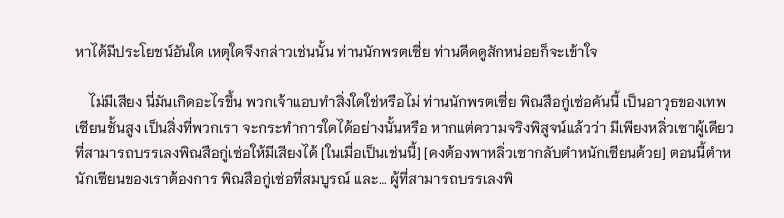หาได้มีประโยชน์อันใด เหตุใดจึงกล่าวเช่นนั้น ท่านนักพรตเซี่ย ท่านดีดดูสักหน่อยก็จะเข้าใจ

    ไม่มีเสียง นี่มันเกิดอะไรขึ้น พวกเจ้าแอบทำสิ่งใดใช่หรือไม่ ท่านนักพรตเซี่ย พิณสือกู่เซ่อคันนี้ เป็นอาวุธของเทพเซียนชั้นสูง เป็นสิ่งที่พวกเรา จะกระทำการใดได้อย่างนั้นหรือ หากแต่ความจริงพิสูจน์แล้วว่า มีเพียงหลิ่วเซาผู้เดียว ที่สามารถบรรเลงพิณสือกู่เซ่อให้มีเสียงได้ [ในเมื่อเป็นเช่นนี้] [คงต้องพาหลิ่วเซากลับตำหนักเซียนด้วย] ตอนนี้ตำหนักเซียนของเราต้องการ พิณสือกู่เซ่อที่สมบูรณ์ และ… ผู้ที่สามารถบรรเลงพิ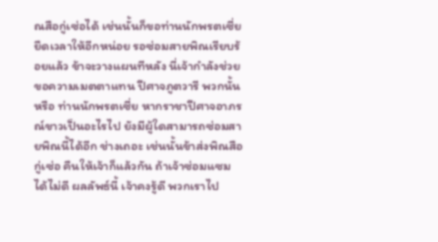ณสือกู่เซ่อได้ เช่นนั้นก็ขอท่านนักพรตเซี่ย ยืดเวลาให้อีกหน่อย รอซ่อมสายพิณเรียบร้อยแล้ว ข้าจะวางแผนทีหลัง นี่เจ้ากำลังช่วยขอความเมตตาแทน ปีศาจภูตวารี พวกนั้นหรือ ท่านนักพรตเซี่ย หากราชาปีศาจอาภรณ์ขาวเป็นอะไรไป ยังมีผู้ใดสามารถซ่อมสายพิณนี้ได้อีก ช่างเถอะ เช่นนั้นข้าส่งพิณสือกู่เซ่อ คืนให้เจ้าก็แล้วกัน ถ้าเจ้าซ่อมแซมได้ไม่ดี ผลลัพธ์นี้ เจ้าคงรู้ดี พวกเราไป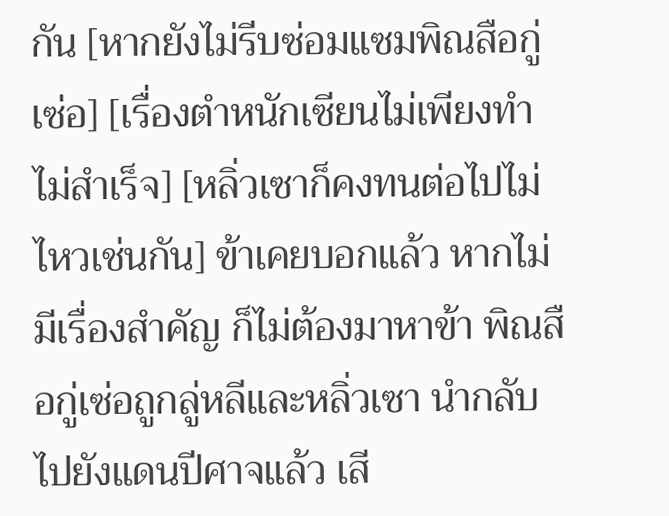กัน [หากยังไม่รีบซ่อมแซมพิณสือกู่เซ่อ] [เรื่องตำหนักเซียนไม่เพียงทำไม่สำเร็จ] [หลิ่วเซาก็คงทนต่อไปไม่ไหวเช่นกัน] ข้าเคยบอกแล้ว หากไม่มีเรื่องสำคัญ ก็ไม่ต้องมาหาข้า พิณสือกู่เซ่อถูกลู่หลีและหลิ่วเซา นำกลับไปยังแดนปีศาจแล้ว เสี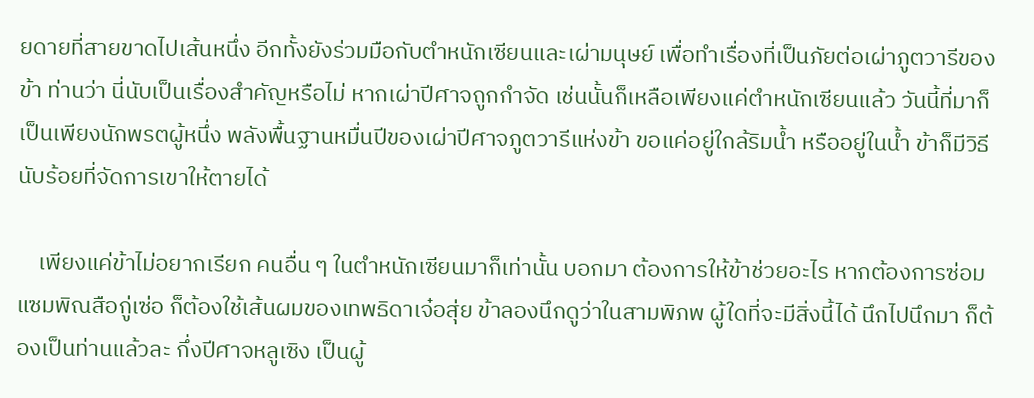ยดายที่สายขาดไปเส้นหนึ่ง อีกทั้งยังร่วมมือกับตำหนักเซียนและเผ่ามนุษย์ เพื่อทำเรื่องที่เป็นภัยต่อเผ่าภูตวารีของข้า ท่านว่า นี่นับเป็นเรื่องสำคัญหรือไม่ หากเผ่าปีศาจถูกกำจัด เช่นนั้นก็เหลือเพียงแค่ตำหนักเซียนแล้ว วันนี้ที่มาก็เป็นเพียงนักพรตผู้หนึ่ง พลังพื้นฐานหมื่นปีของเผ่าปีศาจภูตวารีแห่งข้า ขอแค่อยู่ใกล้ริมน้ำ หรืออยู่ในน้ำ ข้าก็มีวิธีนับร้อยที่จัดการเขาให้ตายได้

    เพียงแค่ข้าไม่อยากเรียก คนอื่น ๆ ในตำหนักเซียนมาก็เท่านั้น บอกมา ต้องการให้ข้าช่วยอะไร หากต้องการซ่อมแซมพิณสือกู่เซ่อ ก็ต้องใช้เส้นผมของเทพธิดาเจ๋อสุ่ย ข้าลองนึกดูว่าในสามพิภพ ผู้ใดที่จะมีสิ่งนี้ได้ นึกไปนึกมา ก็ต้องเป็นท่านแล้วละ กึ่งปีศาจหลูเซิง เป็นผู้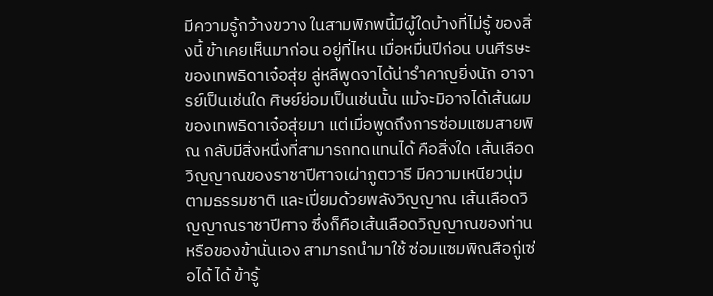มีความรู้กว้างขวาง ในสามพิภพนี้มีผู้ใดบ้างที่ไม่รู้ ของสิ่งนี้ ข้าเคยเห็นมาก่อน อยู่ที่ไหน เมื่อหมื่นปีก่อน บนศีรษะของเทพธิดาเจ๋อสุ่ย ลู่หลีพูดจาได้น่ารำคาญยิ่งนัก อาจารย์เป็นเช่นใด ศิษย์ย่อมเป็นเช่นนั้น แม้จะมิอาจได้เส้นผมของเทพธิดาเจ๋อสุ่ยมา แต่เมื่อพูดถึงการซ่อมแซมสายพิณ กลับมีสิ่งหนึ่งที่สามารถทดแทนได้ คือสิ่งใด เส้นเลือดวิญญาณของราชาปีศาจเผ่าภูตวารี มีความเหนียวนุ่มตามธรรมชาติ และเปี่ยมด้วยพลังวิญญาณ เส้นเลือดวิญญาณราชาปีศาจ ซึ่งก็คือเส้นเลือดวิญญาณของท่าน หรือของข้านั่นเอง สามารถนำมาใช้ ซ่อมแซมพิณสือกู่เซ่อได้ ได้ ข้ารู้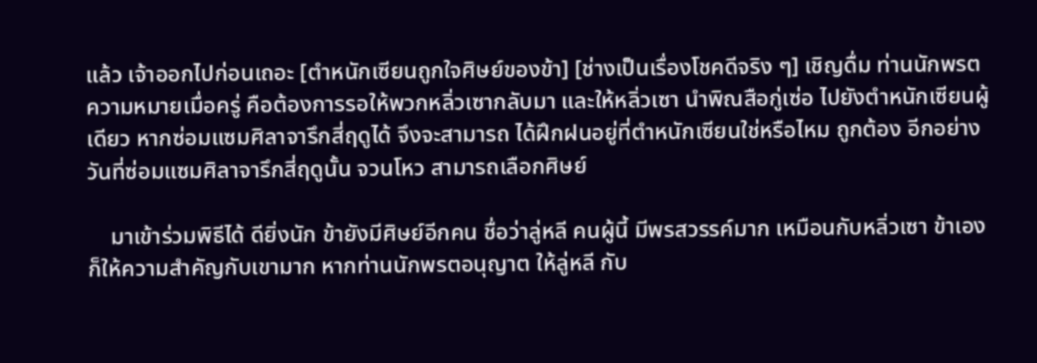แล้ว เจ้าออกไปก่อนเถอะ [ตำหนักเซียนถูกใจศิษย์ของข้า] [ช่างเป็นเรื่องโชคดีจริง ๆ] เชิญดื่ม ท่านนักพรต ความหมายเมื่อครู่ คือต้องการรอให้พวกหลิ่วเซากลับมา และให้หลิ่วเซา นำพิณสือกู่เซ่อ ไปยังตำหนักเซียนผู้เดียว หากซ่อมแซมศิลาจารึกสี่ฤดูได้ จึงจะสามารถ ได้ฝึกฝนอยู่ที่ตำหนักเซียนใช่หรือไหม ถูกต้อง อีกอย่างวันที่ซ่อมแซมศิลาจารึกสี่ฤดูนั้น จวนโหว สามารถเลือกศิษย์

    มาเข้าร่วมพิธีได้ ดียิ่งนัก ข้ายังมีศิษย์อีกคน ชื่อว่าลู่หลี คนผู้นี้ มีพรสวรรค์มาก เหมือนกับหลิ่วเซา ข้าเองก็ให้ความสำคัญกับเขามาก หากท่านนักพรตอนุญาต ให้ลู่หลี กับ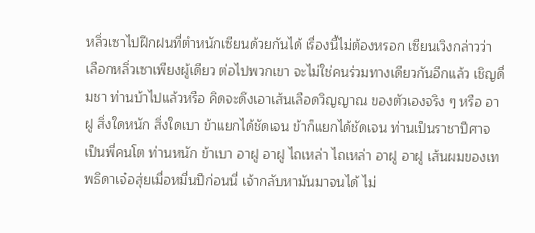หลิ่วเซาไปฝึกฝนที่ตำหนักเซียนด้วยกันได้ เรื่องนี้ไม่ต้องหรอก เซียนเวิงกล่าวว่า เลือกหลิ่วเซาเพียงผู้เดียว ต่อไปพวกเขา จะไม่ใช่คนร่วมทางเดียวกันอีกแล้ว เชิญดื่มชา ท่านบ้าไปแล้วหรือ คิดจะดึงเอาเส้นเลือดวิญญาณ ของตัวเองจริง ๆ หรือ อาฝู สิ่งใดหนัก สิ่งใดเบา ข้าแยกได้ชัดเจน ข้าก็แยกได้ชัดเจน ท่านเป็นราชาปีศาจ เป็นพี่คนโต ท่านหนัก ข้าเบา อาฝู อาฝู ไถเหล่า ไถเหล่า อาฝู อาฝู เส้นผมของเทพธิดาเจ๋อสุ่ยเมื่อหมื่นปีก่อนนี่ เจ้ากลับหามันมาจนได้ ไม่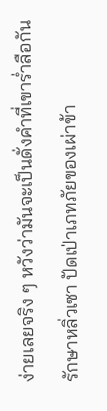ง่ายเลยจริง ๆ หวังว่ามันจะเป็นดั่งคำที่เขาร่ำลือกัน รักษาหลิ่วเซา ปัดเป่าเภทภัยของเผ่าข้า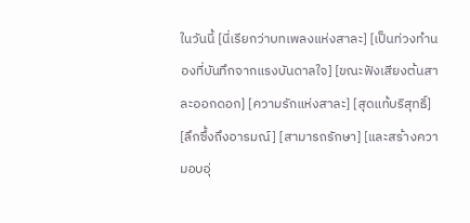ในวันนี้ [นี่เรียกว่าบทเพลงแห่งสาละ] [เป็นท่วงทำนองที่บันทึกจากแรงบันดาลใจ] [ขณะฟังเสียงต้นสาละออกดอก] [ความรักแห่งสาละ] [สุดแท้บริสุทธิ์] [ลึกซึ้งถึงอารมณ์] [สามารถรักษา] [และสร้างความอบอุ่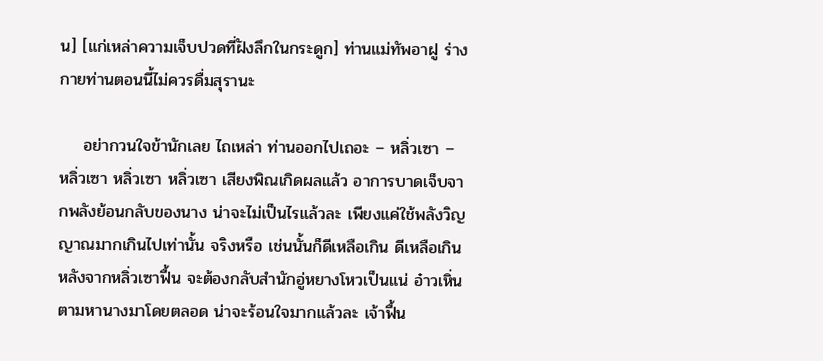น] [แก่เหล่าความเจ็บปวดที่ฝังลึกในกระดูก] ท่านแม่ทัพอาฝู ร่างกายท่านตอนนี้ไม่ควรดื่มสุรานะ

    อย่ากวนใจข้านักเลย ไถเหล่า ท่านออกไปเถอะ – หลิ่วเซา – หลิ่วเซา หลิ่วเซา หลิ่วเซา เสียงพิณเกิดผลแล้ว อาการบาดเจ็บจากพลังย้อนกลับของนาง น่าจะไม่เป็นไรแล้วละ เพียงแค่ใช้พลังวิญญาณมากเกินไปเท่านั้น จริงหรือ เช่นนั้นก็ดีเหลือเกิน ดีเหลือเกิน หลังจากหลิ่วเซาฟื้น จะต้องกลับสำนักอู่หยางโหวเป็นแน่ อ๋าวเหิ่นตามหานางมาโดยตลอด น่าจะร้อนใจมากแล้วละ เจ้าฟื้น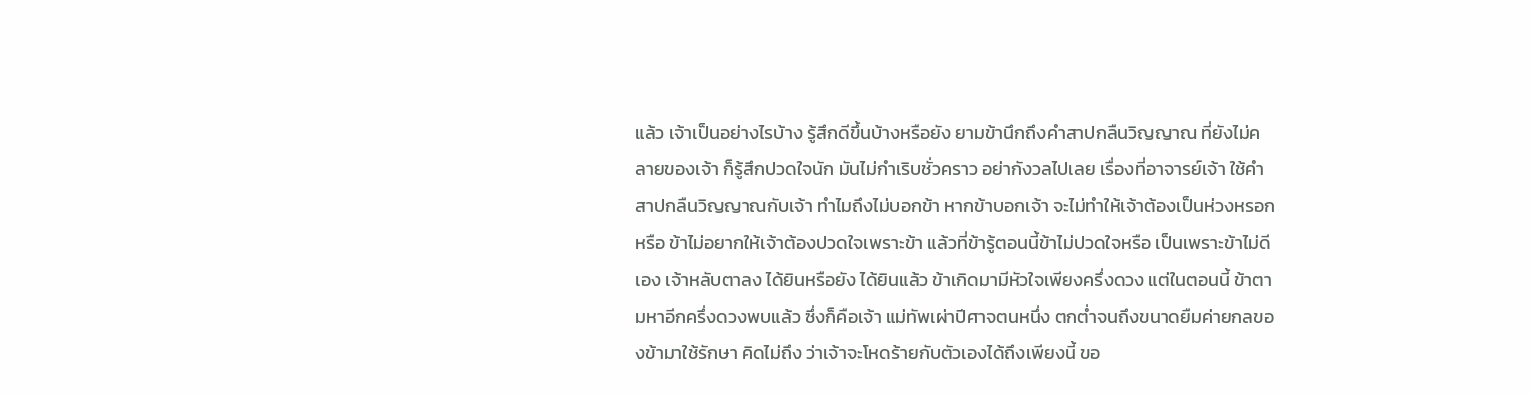แล้ว เจ้าเป็นอย่างไรบ้าง รู้สึกดีขึ้นบ้างหรือยัง ยามข้านึกถึงคำสาปกลืนวิญญาณ ที่ยังไม่คลายของเจ้า ก็รู้สึกปวดใจนัก มันไม่กำเริบชั่วคราว อย่ากังวลไปเลย เรื่องที่อาจารย์เจ้า ใช้คำสาปกลืนวิญญาณกับเจ้า ทำไมถึงไม่บอกข้า หากข้าบอกเจ้า จะไม่ทำให้เจ้าต้องเป็นห่วงหรอกหรือ ข้าไม่อยากให้เจ้าต้องปวดใจเพราะข้า แล้วที่ข้ารู้ตอนนี้ข้าไม่ปวดใจหรือ เป็นเพราะข้าไม่ดีเอง เจ้าหลับตาลง ได้ยินหรือยัง ได้ยินแล้ว ข้าเกิดมามีหัวใจเพียงครึ่งดวง แต่ในตอนนี้ ข้าตามหาอีกครึ่งดวงพบแล้ว ซึ่งก็คือเจ้า แม่ทัพเผ่าปีศาจตนหนึ่ง ตกต่ำจนถึงขนาดยืมค่ายกลของข้ามาใช้รักษา คิดไม่ถึง ว่าเจ้าจะโหดร้ายกับตัวเองได้ถึงเพียงนี้ ขอ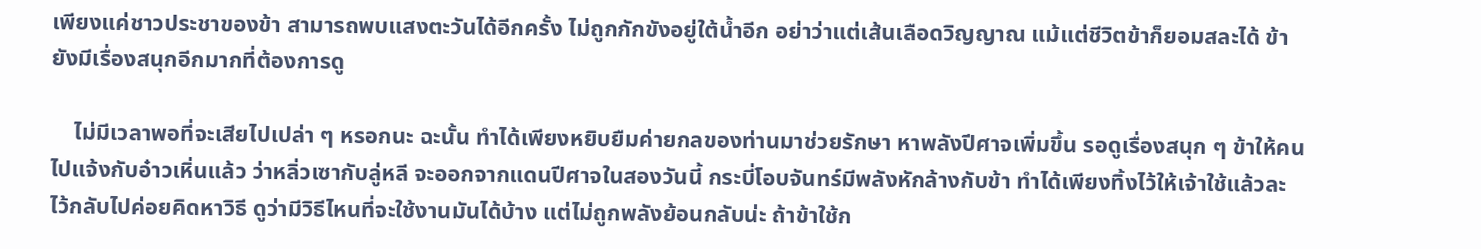เพียงแค่ชาวประชาของข้า สามารถพบแสงตะวันได้อีกครั้ง ไม่ถูกกักขังอยู่ใต้น้ำอีก อย่าว่าแต่เส้นเลือดวิญญาณ แม้แต่ชีวิตข้าก็ยอมสละได้ ข้ายังมีเรื่องสนุกอีกมากที่ต้องการดู

    ไม่มีเวลาพอที่จะเสียไปเปล่า ๆ หรอกนะ ฉะนั้น ทำได้เพียงหยิบยืมค่ายกลของท่านมาช่วยรักษา หาพลังปีศาจเพิ่มขึ้น รอดูเรื่องสนุก ๆ ข้าให้คนไปแจ้งกับอ๋าวเหิ่นแล้ว ว่าหลิ่วเซากับลู่หลี จะออกจากแดนปีศาจในสองวันนี้ กระบี่โอบจันทร์มีพลังหักล้างกับข้า ทำได้เพียงทิ้งไว้ให้เจ้าใช้แล้วละ ไว้กลับไปค่อยคิดหาวิธี ดูว่ามีวิธีไหนที่จะใช้งานมันได้บ้าง แต่ไม่ถูกพลังย้อนกลับน่ะ ถ้าข้าใช้ก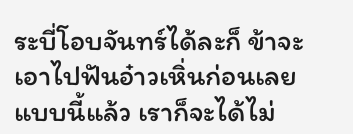ระบี่โอบจันทร์ได้ละก็ ข้าจะเอาไปฟันอ๋าวเหิ่นก่อนเลย แบบนี้แล้ว เราก็จะได้ไม่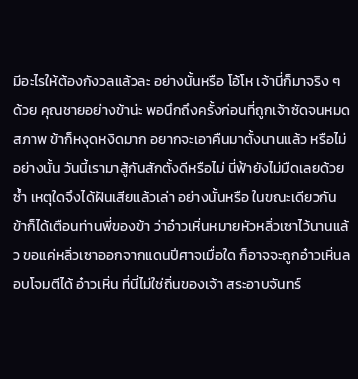มีอะไรให้ต้องกังวลแล้วละ อย่างนั้นหรือ โอ้โห เจ้านี่ก็มาจริง ๆ ด้วย คุณชายอย่างข้าน่ะ พอนึกถึงครั้งก่อนที่ถูกเจ้าซัดจนหมดสภาพ ข้าก็หงุดหงิดมาก อยากจะเอาคืนมาตั้งนานแล้ว หรือไม่อย่างนั้น วันนี้เรามาสู้กันสักตั้งดีหรือไม่ นี่ฟ้ายังไม่มืดเลยด้วยซ้ำ เหตุใดจึงได้ฝันเสียแล้วเล่า อย่างนั้นหรือ ในขณะเดียวกัน ข้าก็ได้เตือนท่านพี่ของข้า ว่าอ๋าวเหิ่นหมายหัวหลิ่วเซาไว้นานแล้ว ขอแค่หลิ่วเซาออกจากแดนปีศาจเมื่อใด ก็อาจจะถูกอ๋าวเหิ่นลอบโจมตีได้ อ๋าวเหิ่น ที่นี่ไม่ใช่ถิ่นของเจ้า สระอาบจันทร์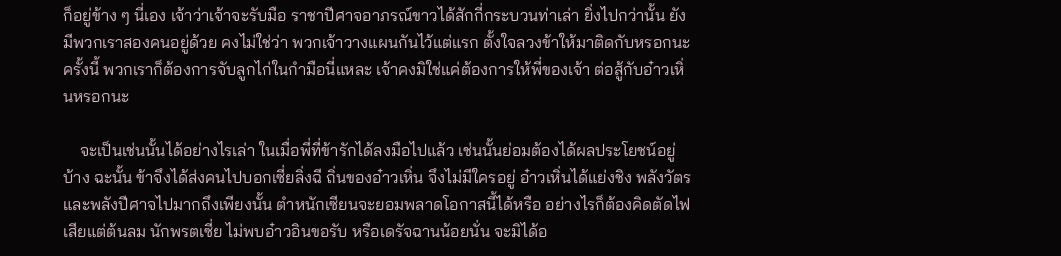ก็อยู่ข้าง ๆ นี่เอง เจ้าว่าเจ้าจะรับมือ ราชาปีศาจอาภรณ์ขาวได้สักกี่กระบวนท่าเล่า ยิ่งไปกว่านั้น ยังมีพวกเราสองคนอยู่ด้วย คงไม่ใช่ว่า พวกเจ้าวางแผนกันไว้แต่แรก ตั้งใจลวงข้าให้มาติดกับหรอกนะ ครั้งนี้ พวกเราก็ต้องการจับลูกไก่ในกำมือนี่แหละ เจ้าคงมิใช่แค่ต้องการให้พี่ของเจ้า ต่อสู้กับอ๋าวเหิ่นหรอกนะ

    จะเป็นเช่นนั้นได้อย่างไรเล่า ในเมื่อพี่ที่ข้ารักได้ลงมือไปแล้ว เช่นนั้นย่อมต้องได้ผลประโยชน์อยู่บ้าง ฉะนั้น ข้าจึงได้ส่งคนไปบอกเซี่ยลิ่งฉี ถิ่นของอ๋าวเหิ่น จึงไม่มีใครอยู่ อ๋าวเหิ่นได้แย่งชิง พลังวัตรและพลังปีศาจไปมากถึงเพียงนั้น ตำหนักเซียนจะยอมพลาดโอกาสนี้ได้หรือ อย่างไรก็ต้องคิดตัดไฟเสียแต่ต้นลม นักพรตเซี่ย ไม่พบอ๋าวอินขอรับ หรือเดรัจฉานน้อยนั่น จะมิได้อ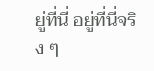ยู่ที่นี่ อยู่ที่นี่จริง ๆ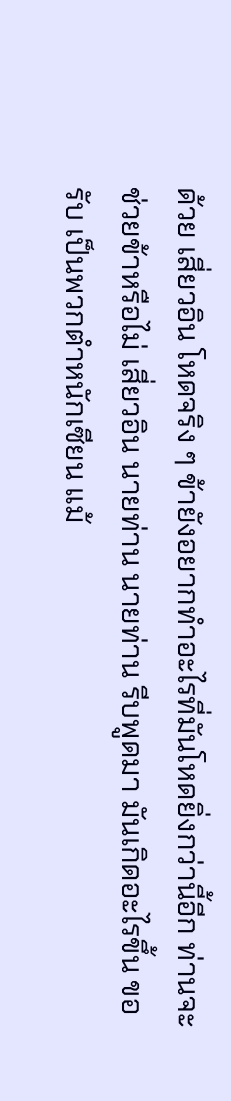ด้วย เสี่ยวอิน โหดจริง ๆ ข้ายังอยากทำอะไรที่มันโหดยิ่งกว่านี้อีก ท่านจะช่วยข้าหรือไม่ เสี่ยวอิน นายท่าน นายท่าน รีบพูดมา มันเกิดอะไรขึ้น ขอรับ เป็นพวกตำหนักเซียน แม้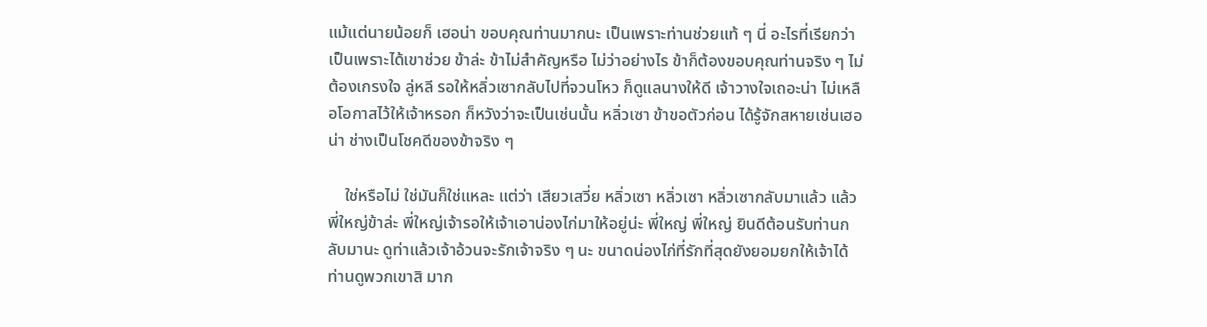แม้แต่นายน้อยก็ เฮอน่า ขอบคุณท่านมากนะ เป็นเพราะท่านช่วยแท้ ๆ นี่ อะไรที่เรียกว่าเป็นเพราะได้เขาช่วย ข้าล่ะ ข้าไม่สำคัญหรือ ไม่ว่าอย่างไร ข้าก็ต้องขอบคุณท่านจริง ๆ ไม่ต้องเกรงใจ ลู่หลี รอให้หลิ่วเซากลับไปที่จวนโหว ก็ดูแลนางให้ดี เจ้าวางใจเถอะน่า ไม่เหลือโอกาสไว้ให้เจ้าหรอก ก็หวังว่าจะเป็นเช่นนั้น หลิ่วเซา ข้าขอตัวก่อน ได้รู้จักสหายเช่นเฮอน่า ช่างเป็นโชคดีของข้าจริง ๆ

    ใช่หรือไม่ ใช่มันก็ใช่แหละ แต่ว่า เสียวเสวี่ย หลิ่วเซา หลิ่วเซา หลิ่วเซากลับมาแล้ว แล้วพี่ใหญ่ข้าล่ะ พี่ใหญ่เจ้ารอให้เจ้าเอาน่องไก่มาให้อยู่น่ะ พี่ใหญ่ พี่ใหญ่ ยินดีต้อนรับท่านกลับมานะ ดูท่าแล้วเจ้าอ้วนจะรักเจ้าจริง ๆ นะ ขนาดน่องไก่ที่รักที่สุดยังยอมยกให้เจ้าได้ ท่านดูพวกเขาสิ มาก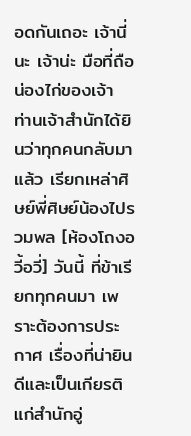อดกันเถอะ เจ้านี่นะ เจ้าน่ะ มือที่ถือน่องไก่ของเจ้า ท่านเจ้าสำนักได้ยินว่าทุกคนกลับมาแล้ว เรียกเหล่าศิษย์พี่ศิษย์น้องไปรวมพล [ห้องโถงอวี้อวี่] วันนี้ ที่ข้าเรียกทุกคนมา เพราะต้องการประกาศ เรื่องที่น่ายินดีและเป็นเกียรติ แก่สำนักอู่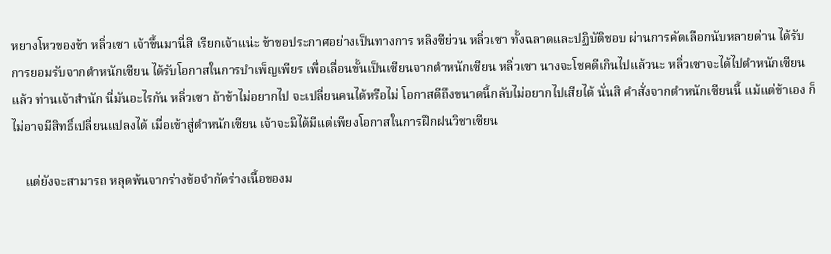หยางโหวของข้า หลิ่วเซา เจ้าขึ้นมานี่สิ เรียกเจ้าแน่ะ ข้าขอประกาศอย่างเป็นทางการ หลิงซีย่วน หลิ่วเซา ทั้งฉลาดและปฏิบัติชอบ ผ่านการคัดเลือกนับหลายด่าน ได้รับการยอมรับจากตำหนักเซียน ได้รับโอกาสในการบำเพ็ญเพียร เพื่อเลื่อนขั้นเป็นเซียนจากตำหนักเซียน หลิ่วเซา นางจะโชคดีเกินไปแล้วนะ หลิ่วเซาจะได้ไปตำหนักเซียนแล้ว ท่านเจ้าสำนัก นี่มันอะไรกัน หลิ่วเซา ถ้าข้าไม่อยากไป จะเปลี่ยนคนได้หรือไม่ โอกาสดีถึงขนาดนี้กลับไม่อยากไปเสียได้ นั่นสิ คำสั่งจากตำหนักเซียนนี้ แม้แต่ข้าเอง ก็ไม่อาจมีสิทธิ์เปลี่ยนแปลงได้ เมื่อเข้าสู่ตำหนักเซียน เจ้าจะมิได้มีแต่เพียงโอกาสในการฝึกฝนวิชาเซียน

    แต่ยังจะสามารถ หลุดพ้นจากร่างข้อจำกัดร่างเนื้อของม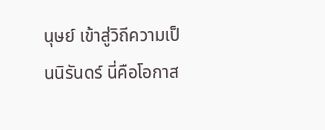นุษย์ เข้าสู่วิถีความเป็นนิรันดร์ นี่คือโอกาส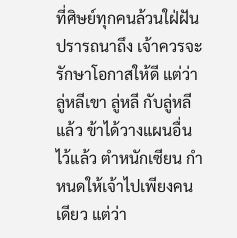ที่ศิษย์ทุกคนล้วนใฝ่ฝันปรารถนาถึง เจ้าควรจะรักษาโอกาสให้ดี แต่ว่าลู่หลีเขา ลู่หลี กับลู่หลีแล้ว ข้าได้วางแผนอื่นไว้แล้ว ตำหนักเซียน กำหนดให้เจ้าไปเพียงคนเดียว แต่ว่า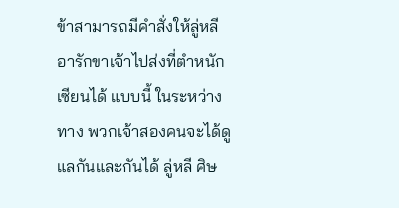ข้าสามารถมีคำสั่งให้ลู่หลี อารักขาเจ้าไปส่งที่ตำหนักเซียนได้ แบบนี้ ในระหว่างทาง พวกเจ้าสองคนจะได้ดูแลกันและกันได้ ลู่หลี ศิษ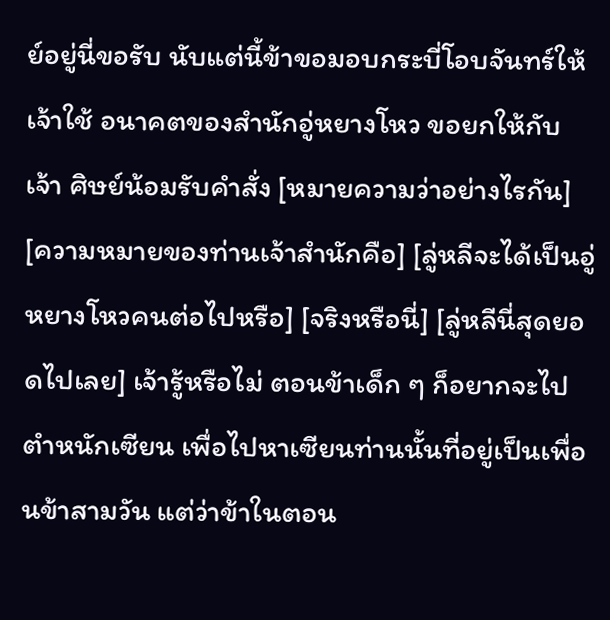ย์อยู่นี่ขอรับ นับแต่นี้ข้าขอมอบกระบี่โอบจันทร์ให้เจ้าใช้ อนาคตของสำนักอู่หยางโหว ขอยกให้กับเจ้า ศิษย์น้อมรับคำสั่ง [หมายความว่าอย่างไรกัน] [ความหมายของท่านเจ้าสำนักคือ] [ลู่หลีจะได้เป็นอู่หยางโหวคนต่อไปหรือ] [จริงหรือนี่] [ลู่หลีนี่สุดยอดไปเลย] เจ้ารู้หรือไม่ ตอนข้าเด็ก ๆ ก็อยากจะไปตำหนักเซียน เพื่อไปหาเซียนท่านนั้นที่อยู่เป็นเพื่อนข้าสามวัน แต่ว่าข้าในตอน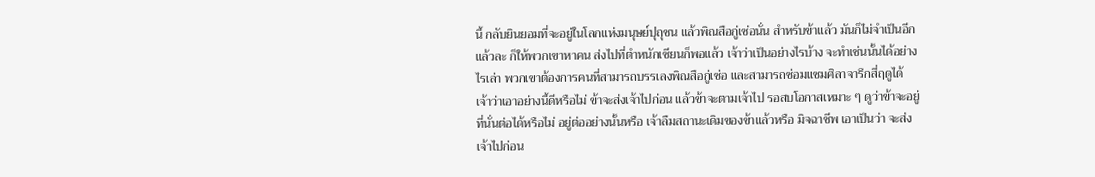นี้ กลับยินยอมที่จะอยู่ในโลกแห่งมนุษย์ปุถุชน แล้วพิณสือกู่เซ่อนั่น สำหรับข้าแล้ว มันก็ไม่จำเป็นอีกแล้วละ ก็ให้พวกเขาหาคน ส่งไปที่ตำหนักเซียนก็พอแล้ว เจ้าว่าเป็นอย่างไรบ้าง จะทำเช่นนั้นได้อย่างไรเล่า พวกเขาต้องการคนที่สามารถบรรเลงพิณสือกู่เซ่อ และสามารถซ่อมแซมศิลาจารึกสี่ฤดูได้ เจ้าว่าเอาอย่างนี้ดีหรือไม่ ข้าจะส่งเจ้าไปก่อน แล้วข้าจะตามเจ้าไป รอสบโอกาสเหมาะ ๆ ดูว่าข้าจะอยู่ที่นั่นต่อได้หรือไม่ อยู่ต่ออย่างนั้นหรือ เจ้าลืมสถานะเดิมของข้าแล้วหรือ มิจฉาชีพ เอาเป็นว่า จะส่งเจ้าไปก่อน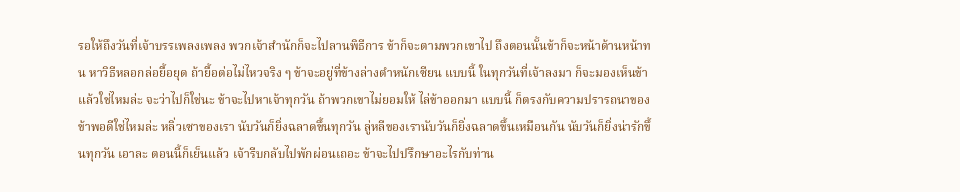รอให้ถึงวันที่เจ้าบรรเพลงเพลง พวกเจ้าสำนักก็จะไปลานพิธีการ ข้าก็จะตามพวกเขาไป ถึงตอนนั้นข้าก็จะหน้าด้านหน้าทน หาวิธีหลอกล่อยื้อยุด ถ้ายื้อต่อไม่ไหวจริง ๆ ข้าจะอยู่ที่ข้างล่างตำหนักเซียน แบบนี้ ในทุกวันที่เจ้าลงมา ก็จะมองเห็นข้าแล้วใช่ไหมล่ะ จะว่าไปก็ใช่นะ ข้าจะไปหาเจ้าทุกวัน ถ้าพวกเขาไม่ยอมให้ ไล่ข้าออกมา แบบนี้ ก็ตรงกับความปรารถนาของข้าพอดีใช่ไหมล่ะ หลิ่วเซาของเรา นับวันก็ยิ่งฉลาดขึ้นทุกวัน ลู่หลีของเรานับวันก็ยิ่งฉลาดขึ้นเหมือนกัน นับวันก็ยิ่งน่ารักขึ้นทุกวัน เอาละ ตอนนี้ก็เย็นแล้ว เจ้ารีบกลับไปพักผ่อนเถอะ ข้าจะไปปรึกษาอะไรกับท่าน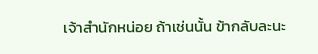เจ้าสำนักหน่อย ถ้าเช่นนั้น ข้ากลับละนะ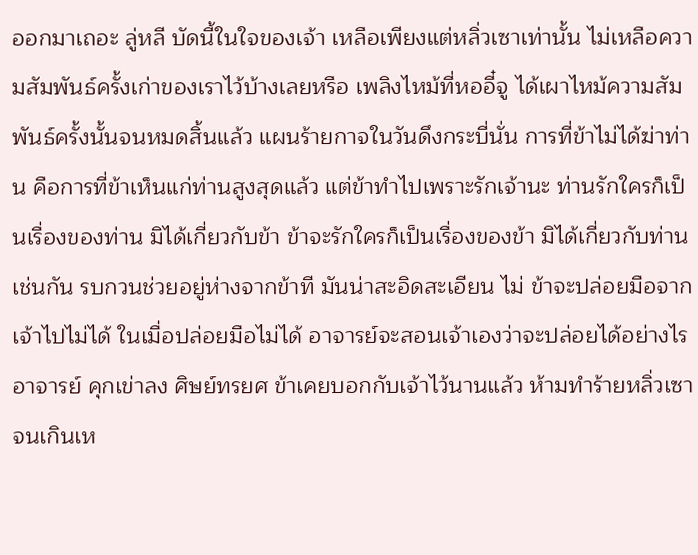ออกมาเถอะ ลู่หลี บัดนี้ในใจของเจ้า เหลือเพียงแต่หลิ่วเซาเท่านั้น ไม่เหลือความสัมพันธ์ครั้งเก่าของเราไว้บ้างเลยหรือ เพลิงไหม้ที่หออี๋จู ได้เผาไหม้ความสัมพันธ์ครั้งนั้นจนหมดสิ้นแล้ว แผนร้ายกาจในวันดึงกระบี่นั่น การที่ข้าไม่ได้ฆ่าท่าน คือการที่ข้าเห็นแก่ท่านสูงสุดแล้ว แต่ข้าทำไปเพราะรักเจ้านะ ท่านรักใครก็เป็นเรื่องของท่าน มิได้เกี่ยวกับข้า ข้าจะรักใครก็เป็นเรื่องของข้า มิได้เกี่ยวกับท่านเช่นกัน รบกวนช่วยอยู่ห่างจากข้าที มันน่าสะอิดสะเอียน ไม่ ข้าจะปล่อยมือจากเจ้าไปไม่ได้ ในเมื่อปล่อยมือไม่ได้ อาจารย์จะสอนเจ้าเองว่าจะปล่อยได้อย่างไร อาจารย์ คุกเข่าลง ศิษย์ทรยศ ข้าเคยบอกกับเจ้าไว้นานแล้ว ห้ามทำร้ายหลิ่วเซาจนเกินเห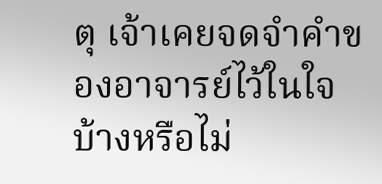ตุ เจ้าเคยจดจำคำของอาจารย์ไว้ในใจบ้างหรือไม่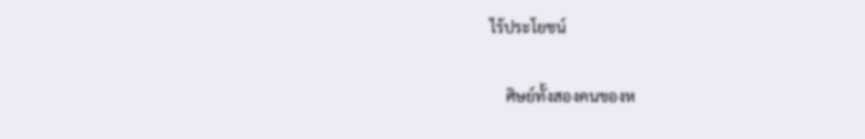ไร้ประโยชน์

    ศิษย์ทั้งสองคนของห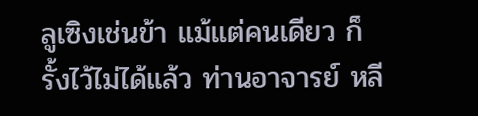ลูเซิงเช่นข้า แม้แต่คนเดียว ก็รั้งไว้ไม่ได้แล้ว ท่านอาจารย์ หลี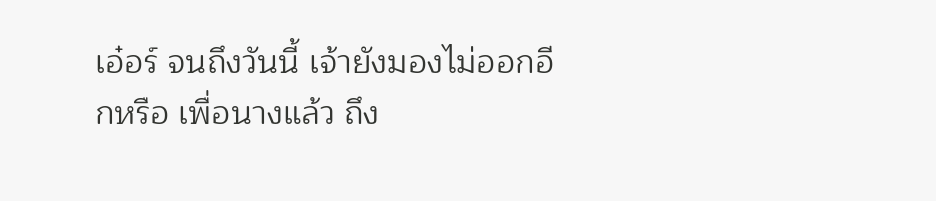เอ๋อร์ จนถึงวันนี้ เจ้ายังมองไม่ออกอีกหรือ เพื่อนางแล้ว ถึง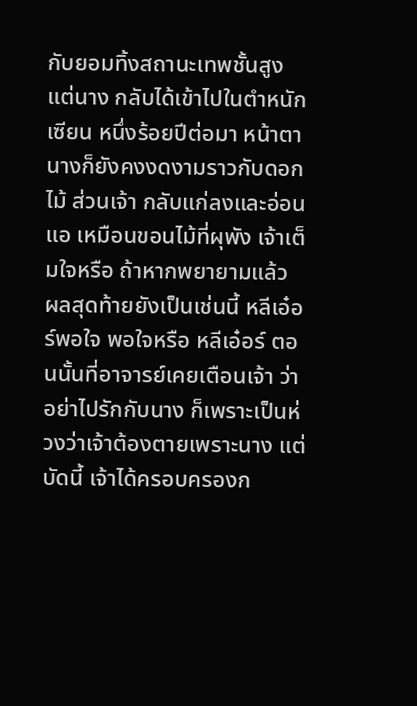กับยอมทิ้งสถานะเทพชั้นสูง แต่นาง กลับได้เข้าไปในตำหนักเซียน หนึ่งร้อยปีต่อมา หน้าตานางก็ยังคงงดงามราวกับดอกไม้ ส่วนเจ้า กลับแก่ลงและอ่อนแอ เหมือนขอนไม้ที่ผุพัง เจ้าเต็มใจหรือ ถ้าหากพยายามแล้ว ผลสุดท้ายยังเป็นเช่นนี้ หลีเอ๋อร์พอใจ พอใจหรือ หลีเอ๋อร์ ตอนนั้นที่อาจารย์เคยเตือนเจ้า ว่าอย่าไปรักกับนาง ก็เพราะเป็นห่วงว่าเจ้าต้องตายเพราะนาง แต่บัดนี้ เจ้าได้ครอบครองก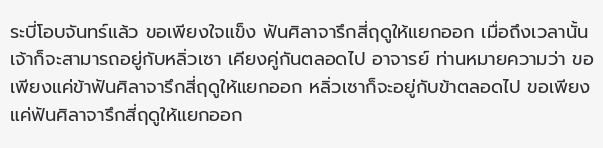ระบี่โอบจันทร์แล้ว ขอเพียงใจแข็ง ฟันศิลาจารึกสี่ฤดูให้แยกออก เมื่อถึงเวลานั้น เจ้าก็จะสามารถอยู่กับหลิ่วเซา เคียงคู่กันตลอดไป อาจารย์ ท่านหมายความว่า ขอเพียงแค่ข้าฟันศิลาจารึกสี่ฤดูให้แยกออก หลิ่วเซาก็จะอยู่กับข้าตลอดไป ขอเพียงแค่ฟันศิลาจารึกสี่ฤดูให้แยกออก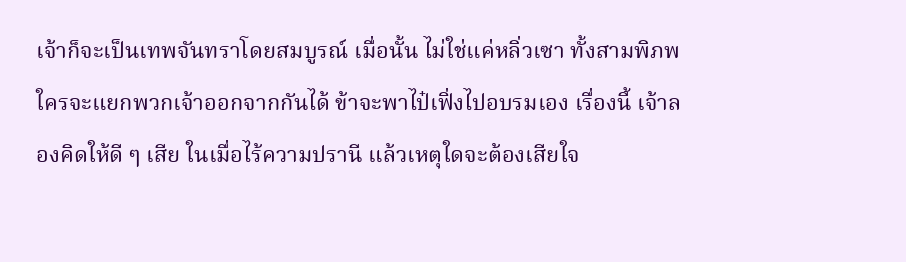เจ้าก็จะเป็นเทพจันทราโดยสมบูรณ์ เมื่อนั้น ไม่ใช่แค่หลิ่วเซา ทั้งสามพิภพ ใครจะแยกพวกเจ้าออกจากกันได้ ข้าจะพาไป๋เฟิ่งไปอบรมเอง เรื่องนี้ เจ้าลองคิดให้ดี ๆ เสีย ในเมื่อไร้ความปรานี แล้วเหตุใดจะต้องเสียใจ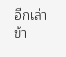อีกเล่า ข้า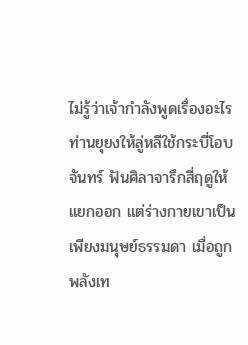ไม่รู้ว่าเจ้ากำลังพูดเรื่องอะไร ท่านยุยงให้ลู่หลีใช้กระบี่โอบจันทร์ ฟันศิลาจารึกสี่ฤดูให้แยกออก แต่ร่างกายเขาเป็นเพียงมนุษย์ธรรมดา เมื่อถูกพลังเท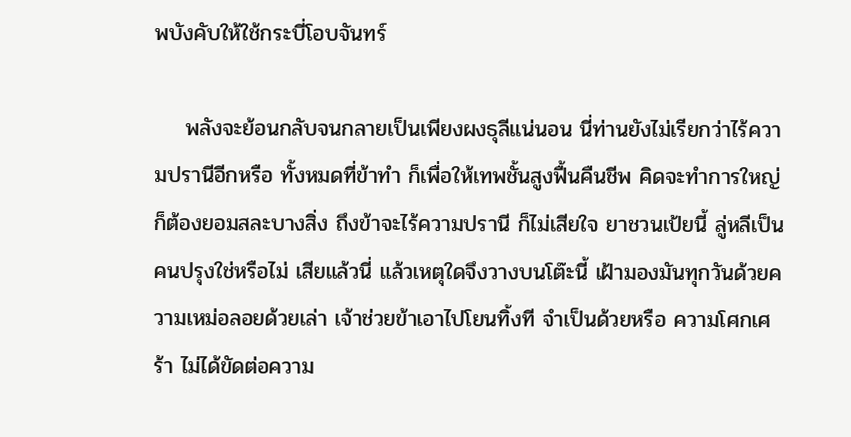พบังคับให้ใช้กระบี่โอบจันทร์

    พลังจะย้อนกลับจนกลายเป็นเพียงผงธุลีแน่นอน นี่ท่านยังไม่เรียกว่าไร้ความปรานีอีกหรือ ทั้งหมดที่ข้าทํา ก็เพื่อให้เทพชั้นสูงฟื้นคืนชีพ คิดจะทำการใหญ่ ก็ต้องยอมสละบางสิ่ง ถึงข้าจะไร้ความปรานี ก็ไม่เสียใจ ยาชวนเป้ยนี้ ลู่หลีเป็นคนปรุงใช่หรือไม่ เสียแล้วนี่ แล้วเหตุใดจึงวางบนโต๊ะนี้ เฝ้ามองมันทุกวันด้วยความเหม่อลอยด้วยเล่า เจ้าช่วยข้าเอาไปโยนทิ้งที จำเป็นด้วยหรือ ความโศกเศร้า ไม่ได้ขัดต่อความ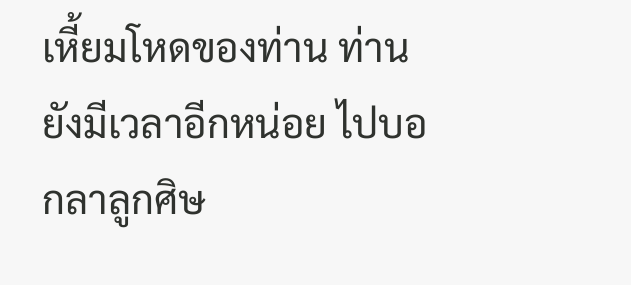เหี้ยมโหดของท่าน ท่านยังมีเวลาอีกหน่อย ไปบอกลาลูกศิษ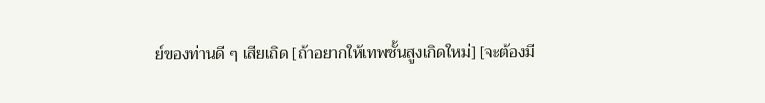ย์ของท่านดี ๆ เสียเถิด [ถ้าอยากให้เทพชั้นสูงเกิดใหม่] [จะต้องมี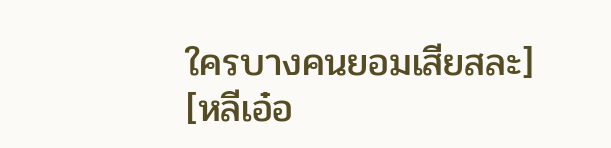ใครบางคนยอมเสียสละ] [หลีเอ๋อ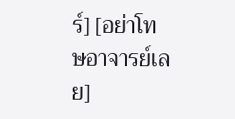ร์] [อย่าโทษอาจารย์เลย]